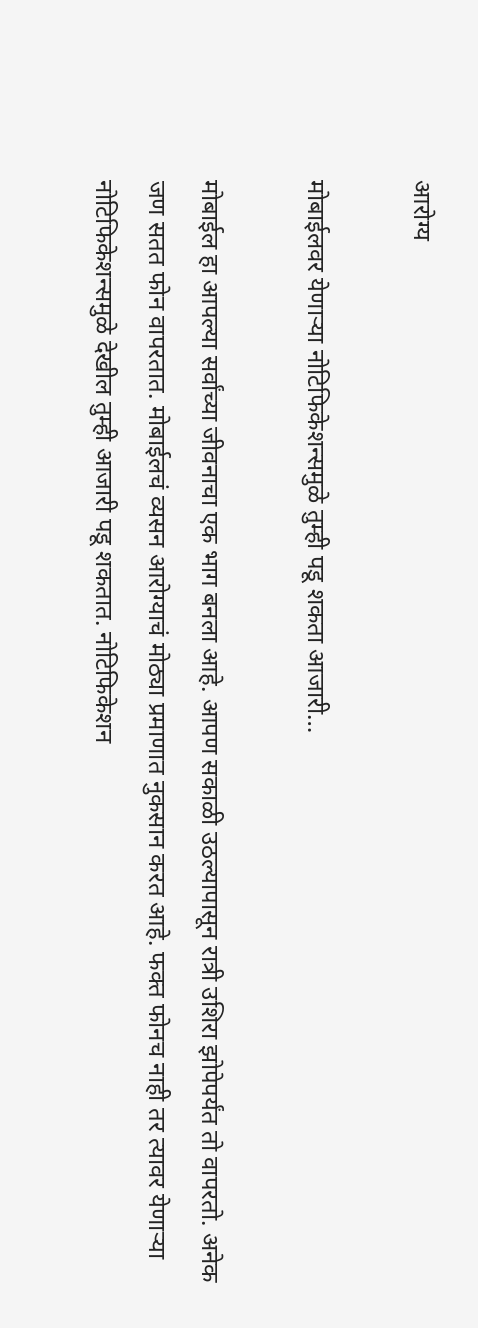आरोग्य

मोबाईलवर येणाऱ्या नोटिफिकेशन्समुळे तुम्ही पडू शकता आजारी…

मोबाईल हा आपल्या सर्वांच्या जीवनाचा एक भाग बनला आहे. आपण सकाळी उठल्यापासून रात्री उशिरा झोपेपर्यंत तो वापरतो. अनेक जण सतत फोन वापरतात. मोबाईलचं व्यसन आरोग्याचं मोठ्या प्रमाणात नुकसान करत आहे. फक्त फोनच नाही तर त्यावर येणाऱ्या नोटिफिकेशन्समुळे देखील तुम्ही आजारी पडू शकतात. नोटिफिकेशन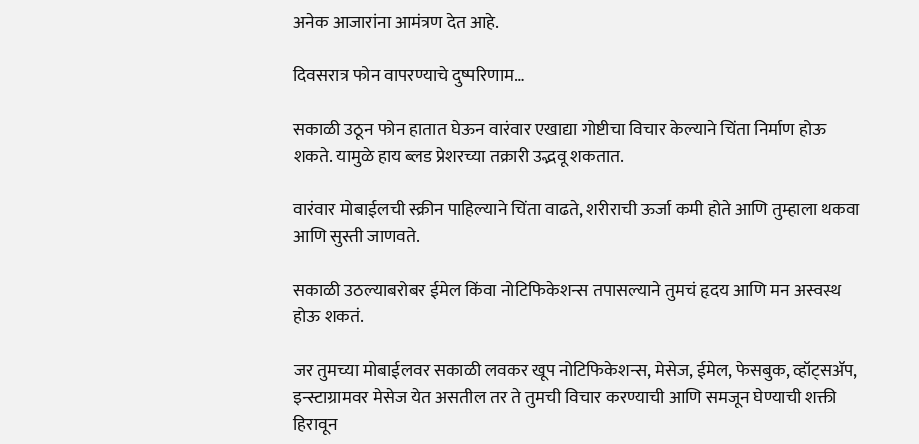अनेक आजारांना आमंत्रण देत आहे.

दिवसरात्र फोन वापरण्याचे दुष्परिणाम…

सकाळी उठून फोन हातात घेऊन वारंवार एखाद्या गोष्टीचा विचार केल्याने चिंता निर्माण होऊ शकते. यामुळे हाय ब्लड प्रेशरच्या तक्रारी उद्भवू शकतात.

वारंवार मोबाईलची स्क्रीन पाहिल्याने चिंता वाढते, शरीराची ऊर्जा कमी होते आणि तुम्हाला थकवा आणि सुस्ती जाणवते.

सकाळी उठल्याबरोबर ईमेल किंवा नोटिफिकेशन्स तपासल्याने तुमचं हृदय आणि मन अस्वस्थ होऊ शकतं.

जर तुमच्या मोबाईलवर सकाळी लवकर खूप नोटिफिकेशन्स, मेसेज, ईमेल, फेसबुक, व्हॉट्सॲप, इन्स्टाग्रामवर मेसेज येत असतील तर ते तुमची विचार करण्याची आणि समजून घेण्याची शक्ती हिरावून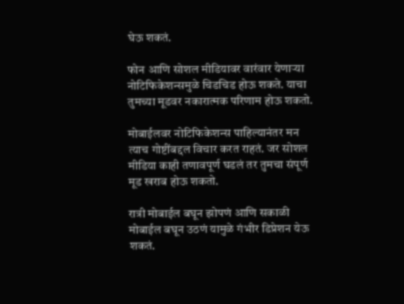घेऊ शकतं.

फोन आणि सोशल मीडियावर वारंवार येणाऱ्या नोटिफिकेशन्समुळे चिडचिड होऊ शकते. याचा तुमच्या मूडवर नकारात्मक परिणाम होऊ शकतो.

मोबाईलवर नोटिफिकेशन्स पाहिल्यानंतर मन त्याच गोष्टींबद्दल विचार करत राहतं. जर सोशल मीडिया काही तणावपूर्ण घडलं तर तुमचा संपूर्ण मूड खराब होऊ शकतो.

रात्री मोबाईल बघून झोपणं आणि सकाळी मोबाईल बघून उठणं यामुळे गंभीर डिप्रेशन येऊ शकतं.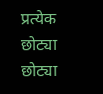प्रत्येक छोट्या छोट्या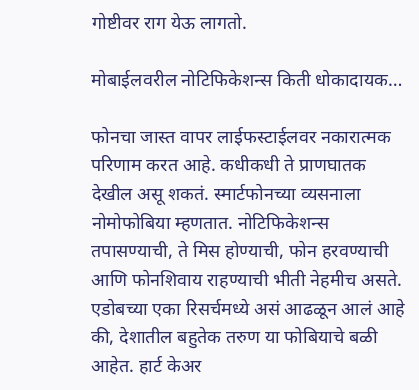गोष्टीवर राग येऊ लागतो.

मोबाईलवरील नोटिफिकेशन्स किती धोकादायक…

फोनचा जास्त वापर लाईफस्टाईलवर नकारात्मक परिणाम करत आहे. कधीकधी ते प्राणघातक देखील असू शकतं. स्मार्टफोनच्या व्यसनाला नोमोफोबिया म्हणतात. नोटिफिकेशन्स तपासण्याची, ते मिस होण्याची, फोन हरवण्याची आणि फोनशिवाय राहण्याची भीती नेहमीच असते. एडोबच्या एका रिसर्चमध्ये असं आढळून आलं आहे की, देशातील बहुतेक तरुण या फोबियाचे बळी आहेत. हार्ट केअर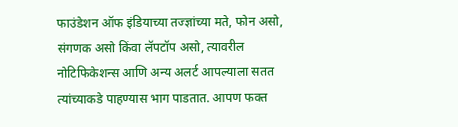फाउंडेशन ऑफ इंडियाच्या तज्ज्ञांच्या मते, फोन असो, संगणक असो किंवा लॅपटॉप असो, त्यावरील नोटिफिकेशन्स आणि अन्य अलर्ट आपल्याला सतत त्यांच्याकडे पाहण्यास भाग पाडतात. आपण फक्त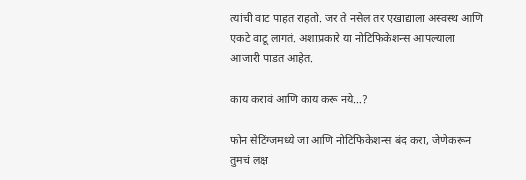त्यांची वाट पाहत राहतो. जर ते नसेल तर एखाद्याला अस्वस्थ आणि एकटे वाटू लागतं. अशाप्रकारे या नोटिफिकेशन्स आपल्याला आजारी पाडत आहेत.

काय करावं आणि काय करू नये…?

फोन सेटिंग्जमध्ये जा आणि नोटिफिकेशन्स बंद करा, जेणेकरून तुमचं लक्ष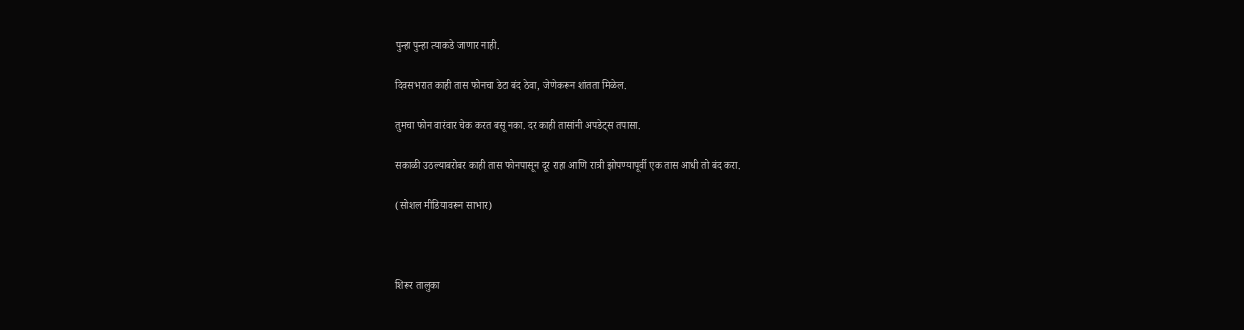पुन्हा पुन्हा त्याकडे जाणार नाही.

दिवसभरात काही तास फोनचा डेटा बंद ठेवा, जेणेकरून शांतता मिळेल.

तुमचा फोन वारंवार चेक करत बसू नका. दर काही तासांनी अपडेट्स तपासा.

सकाळी उठल्याबरोबर काही तास फोनपासून दूर राहा आणि रात्री झोपण्यापूर्वी एक तास आधी तो बंद करा.

(सोशल मीडियावरून साभार)



शिरूर तालुका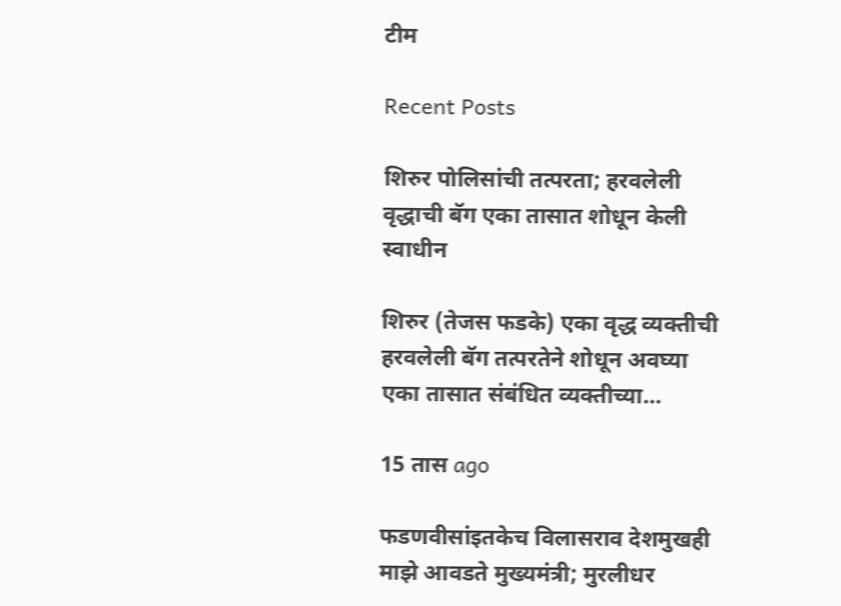टीम

Recent Posts

शिरुर पोलिसांची तत्परता; हरवलेली वृद्धाची बॅग एका तासात शोधून केली स्वाधीन

शिरुर (तेजस फडके) एका वृद्ध व्यक्तीची हरवलेली बॅग तत्परतेने शोधून अवघ्या एका तासात संबंधित व्यक्तीच्या…

15 तास ago

फडणवीसांइतकेच विलासराव देशमुखही माझे आवडते मुख्यमंत्री; मुरलीधर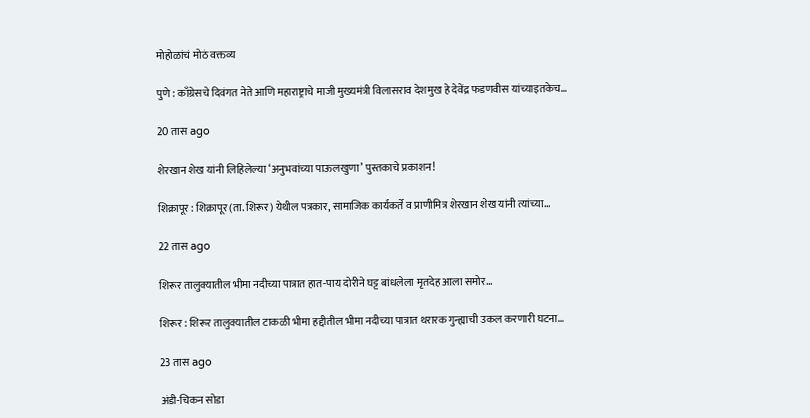मोहोळांचं मोठं वक्तव्य

पुणे : काँग्रेसचे दिवंगत नेते आणि महाराष्ट्राचे माजी मुख्यमंत्री विलासराव देशमुख हे देवेंद्र फडणवीस यांच्याइतकेच…

20 तास ago

शेरखान शेख यांनी लिहिलेल्या ‘अनुभवांच्या पाऊलखुणा’ पुस्तकाचे प्रकाशन!

शिक्रापूर : शिक्रापूर (ता. शिरूर) येथील पत्रकार, सामाजिक कार्यकर्ते व प्राणीमित्र शेरखान शेख यांनी त्यांच्या…

22 तास ago

शिरूर तालुक्यातील भीमा नदीच्या पात्रात हात-पाय दोरीने घट्ट बांधलेला मृतदेह आला समोर…

शिरूर : शिरूर तालुक्यातील टाकळी भीमा हद्दीतील भीमा नदीच्या पात्रात थरारक गुन्ह्याची उकल करणारी घटना…

23 तास ago

अंडी-चिकन सोडा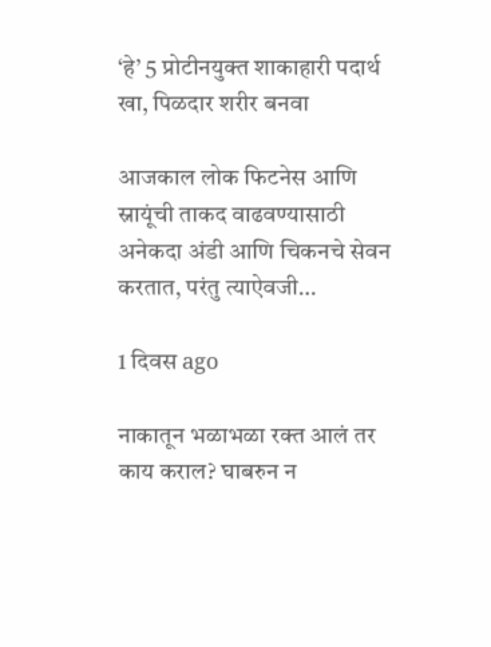‘हे’ 5 प्रोटीनयुक्त शाकाहारी पदार्थ खा, पिळदार शरीर बनवा

आजकाल लोक फिटनेस आणि स्नायूंची ताकद वाढवण्यासाठी अनेकदा अंडी आणि चिकनचे सेवन करतात, परंतु त्याऐवजी…

1 दिवस ago

नाकातून भळाभळा रक्त आलं तर काय कराल? घाबरुन न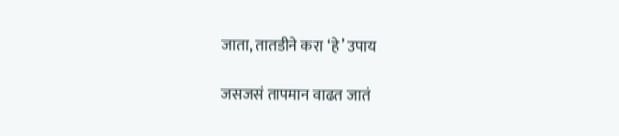जाता, तातडीने करा ‘हे’ उपाय

जसजसं तापमान वाढत जातं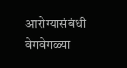आरोग्यासंबंधी वेगवेगळ्या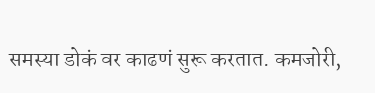समस्या डोकं वर काढणं सुरू करतात. कमजोरी,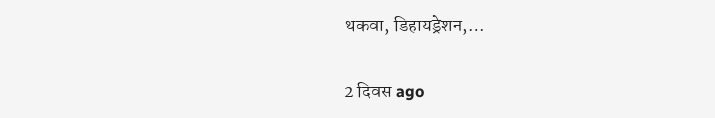थकवा, डिहायड्रेशन,…

2 दिवस ago